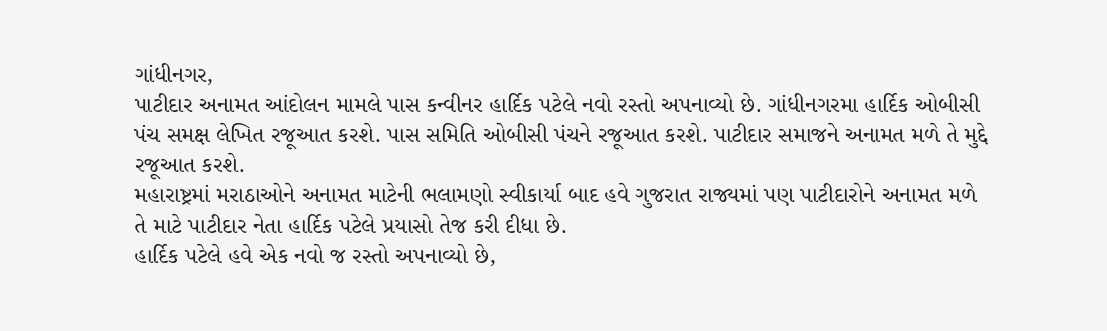ગાંધીનગર,
પાટીદાર અનામત આંદોલન મામલે પાસ કન્વીનર હાર્દિક પટેલે નવો રસ્તો અપનાવ્યો છે. ગાંધીનગરમા હાર્દિક ઓબીસી પંચ સમક્ષ લેખિત રજૂઆત કરશે. પાસ સમિતિ ઓબીસી પંચને રજૂઆત કરશે. પાટીદાર સમાજને અનામત મળે તે મુદ્દે રજૂઆત કરશે.
મહારાષ્ટ્રમાં મરાઠાઓને અનામત માટેની ભલામણો સ્વીકાર્યા બાદ હવે ગુજરાત રાજ્યમાં પણ પાટીદારોને અનામત મળે તે માટે પાટીદાર નેતા હાર્દિક પટેલે પ્રયાસો તેજ કરી દીધા છે.
હાર્દિક પટેલે હવે એક નવો જ રસ્તો અપનાવ્યો છે,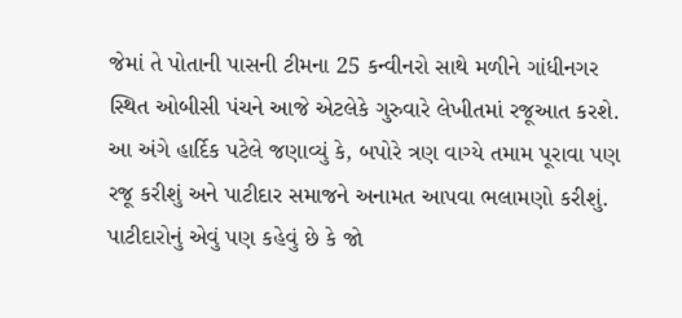જેમાં તે પોતાની પાસની ટીમના 25 કન્વીનરો સાથે મળીને ગાંધીનગર સ્થિત ઓબીસી પંચને આજે એટલેકે ગુરુવારે લેખીતમાં રજૂઆત કરશે. આ અંગે હાર્દિક પટેલે જણાવ્યું કે, બપોરે ત્રણ વાગ્યે તમામ પૂરાવા પણ રજૂ કરીશું અને પાટીદાર સમાજને અનામત આપવા ભલામણો કરીશું.
પાટીદારોનું એવું પણ કહેવું છે કે જો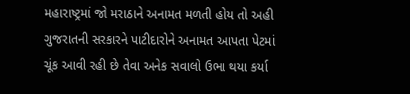મહારાષ્ટ્રમાં જો મરાઠાને અનામત મળતી હોય તો અહી ગુજરાતની સરકારને પાટીદારોને અનામત આપતા પેટમાં ચૂંક આવી રહી છે તેવા અનેક સવાલો ઉભા થયા કર્યા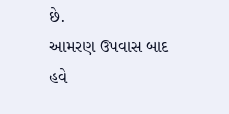છે.
આમરણ ઉપવાસ બાદ હવે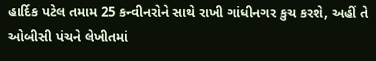હાર્દિક પટેલ તમામ 25 કન્વીનરોને સાથે રાખી ગાંધીનગર કુચ કરશે, અહીં તે ઓબીસી પંચને લેખીતમાં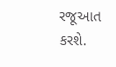રજૂઆત કરશે.